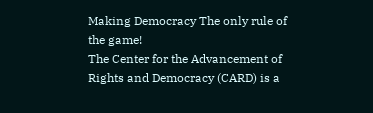Making Democracy The only rule of the game!
The Center for the Advancement of Rights and Democracy (CARD) is a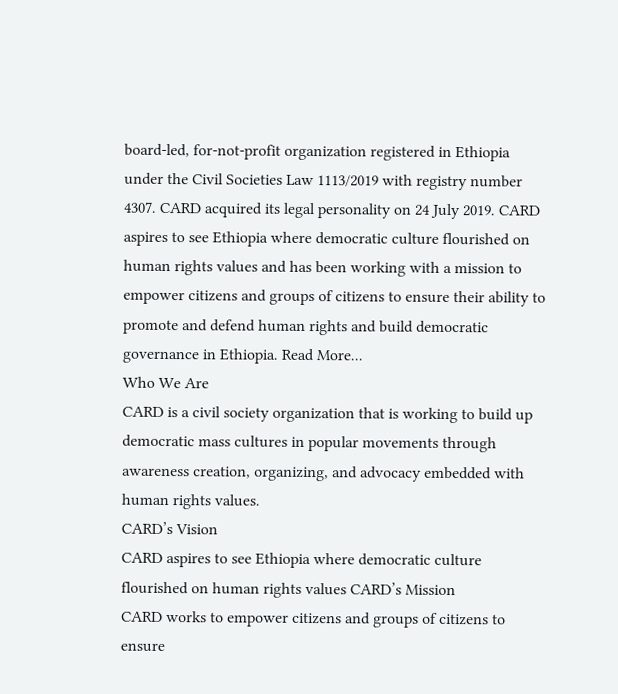board-led, for-not-profit organization registered in Ethiopia under the Civil Societies Law 1113/2019 with registry number 4307. CARD acquired its legal personality on 24 July 2019. CARD aspires to see Ethiopia where democratic culture flourished on human rights values and has been working with a mission to empower citizens and groups of citizens to ensure their ability to promote and defend human rights and build democratic governance in Ethiopia. Read More...
Who We Are
CARD is a civil society organization that is working to build up democratic mass cultures in popular movements through awareness creation, organizing, and advocacy embedded with human rights values.
CARD’s Vision
CARD aspires to see Ethiopia where democratic culture flourished on human rights values CARD’s Mission
CARD works to empower citizens and groups of citizens to ensure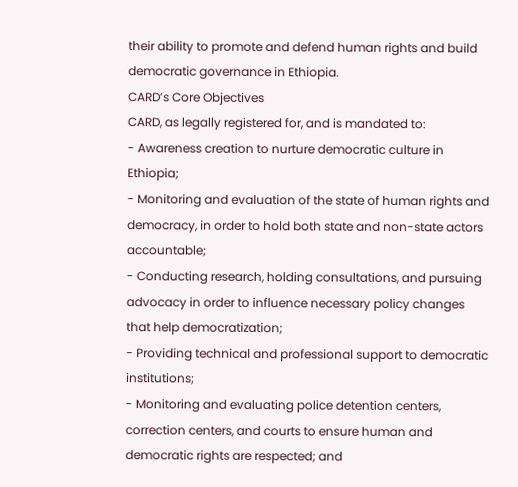their ability to promote and defend human rights and build democratic governance in Ethiopia.
CARD’s Core Objectives
CARD, as legally registered for, and is mandated to:
- Awareness creation to nurture democratic culture in Ethiopia;
- Monitoring and evaluation of the state of human rights and democracy, in order to hold both state and non-state actors accountable;
- Conducting research, holding consultations, and pursuing advocacy in order to influence necessary policy changes that help democratization;
- Providing technical and professional support to democratic institutions;
- Monitoring and evaluating police detention centers, correction centers, and courts to ensure human and democratic rights are respected; and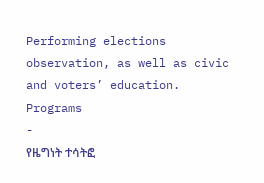Performing elections observation, as well as civic and voters’ education.
Programs
-
የዜግነት ተሳትፎ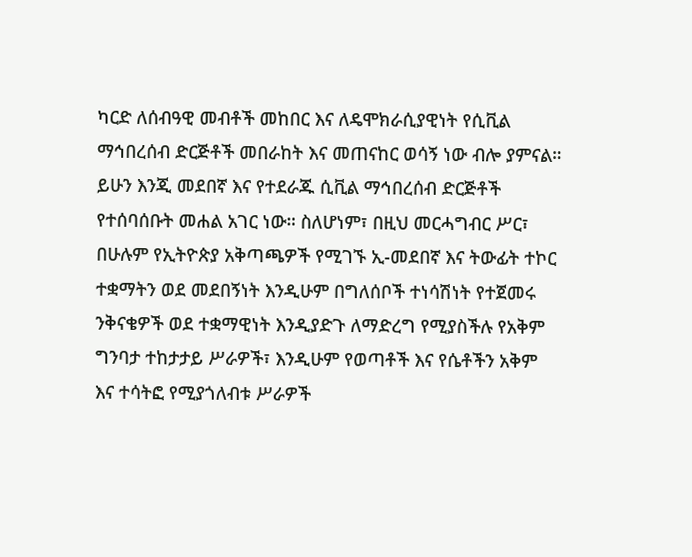ካርድ ለሰብዓዊ መብቶች መከበር እና ለዴሞክራሲያዊነት የሲቪል ማኅበረሰብ ድርጅቶች መበራከት እና መጠናከር ወሳኝ ነው ብሎ ያምናል። ይሁን እንጂ መደበኛ እና የተደራጁ ሲቪል ማኅበረሰብ ድርጅቶች የተሰባሰቡት መሐል አገር ነው። ስለሆነም፣ በዚህ መርሓግብር ሥር፣ በሁሉም የኢትዮጵያ አቅጣጫዎች የሚገኙ ኢ-መደበኛ እና ትውፊት ተኮር ተቋማትን ወደ መደበኝነት እንዲሁም በግለሰቦች ተነሳሽነት የተጀመሩ ንቅናቄዎች ወደ ተቋማዊነት እንዲያድጉ ለማድረግ የሚያስችሉ የአቅም ግንባታ ተከታታይ ሥራዎች፣ እንዲሁም የወጣቶች እና የሴቶችን አቅም እና ተሳትፎ የሚያጎለብቱ ሥራዎች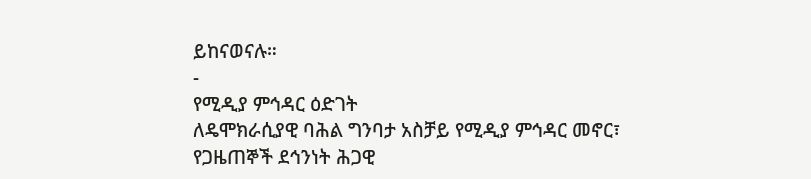ይከናወናሉ።
-
የሚዲያ ምኅዳር ዕድገት
ለዴሞክራሲያዊ ባሕል ግንባታ አስቻይ የሚዲያ ምኅዳር መኖር፣ የጋዜጠኞች ደኅንነት ሕጋዊ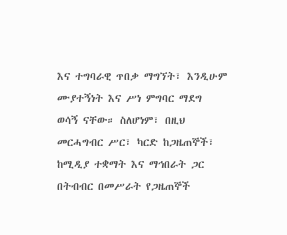እና ተግባራዊ ጥበቃ ማግኘት፣ እንዲሁም ሙያተኝነት እና ሥነ ምግባር ማደግ ወሳኝ ናቸው። ስለሆነም፣ በዚህ መርሓግብር ሥር፣ ካርድ ከጋዜጠኞች፣ ከሚዲያ ተቋማት እና ማኅበራት ጋር በትብብር በመሥራት የጋዜጠኞች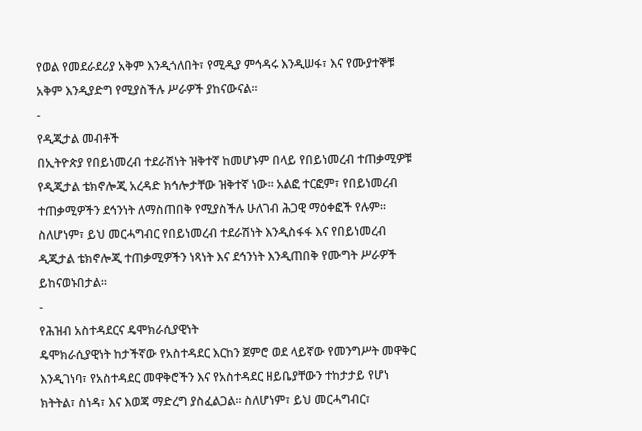የወል የመደራደሪያ አቅም እንዲጎለበት፣ የሚዲያ ምኅዳሩ እንዲሠፋ፣ እና የሙያተኞቹ አቅም እንዲያድግ የሚያስችሉ ሥራዎች ያከናውናል።
-
የዲጂታል መብቶች
በኢትዮጵያ የበይነመረብ ተደራሽነት ዝቅተኛ ከመሆኑም በላይ የበይነመረብ ተጠቃሚዎቹ የዲጂታል ቴክኖሎጂ አረዳድ ክኅሎታቸው ዝቅተኛ ነው። አልፎ ተርፎም፣ የበይነመረብ ተጠቃሚዎችን ደኅንነት ለማስጠበቅ የሚያስችሉ ሁለገብ ሕጋዊ ማዕቀፎች የሉም። ስለሆነም፣ ይህ መርሓግብር የበይነመረብ ተደራሽነት እንዲስፋፋ እና የበይነመረብ ዲጂታል ቴክኖሎጂ ተጠቃሚዎችን ነጻነት እና ደኅንነት እንዲጠበቅ የሙግት ሥራዎች ይከናወኑበታል።
-
የሕዝብ አስተዳደርና ዴሞክራሲያዊነት
ዴሞክራሲያዊነት ከታችኛው የአስተዳደር እርከን ጀምሮ ወደ ላይኛው የመንግሥት መዋቅር እንዲገነባ፣ የአስተዳደር መዋቅሮችን እና የአስተዳደር ዘይቤያቸውን ተከታታይ የሆነ ክትትል፣ ስነዳ፣ እና እወጃ ማድረግ ያስፈልጋል። ስለሆነም፣ ይህ መርሓግብር፣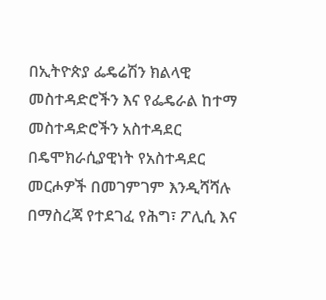በኢትዮጵያ ፌዴሬሽን ክልላዊ መስተዳድሮችን እና የፌዴራል ከተማ መስተዳድሮችን አስተዳደር በዴሞክራሲያዊነት የአስተዳደር መርሖዎች በመገምገም እንዲሻሻሉ በማስረጃ የተደገፈ የሕግ፣ ፖሊሲ እና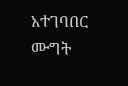አተገባበር ሙግት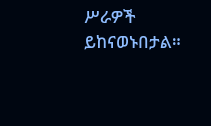ሥራዎች ይከናወኑበታል።